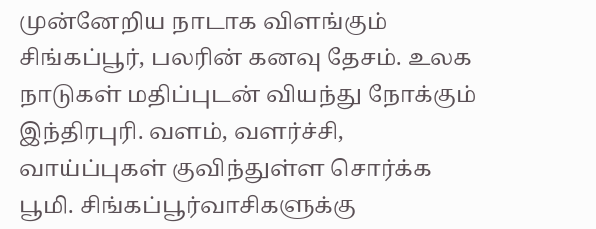முன்னேறிய நாடாக விளங்கும் சிங்கப்பூர், பலரின் கனவு தேசம். உலக நாடுகள் மதிப்புடன் வியந்து நோக்கும் இந்திரபுரி. வளம், வளர்ச்சி, வாய்ப்புகள் குவிந்துள்ள சொர்க்க பூமி. சிங்கப்பூர்வாசிகளுக்கு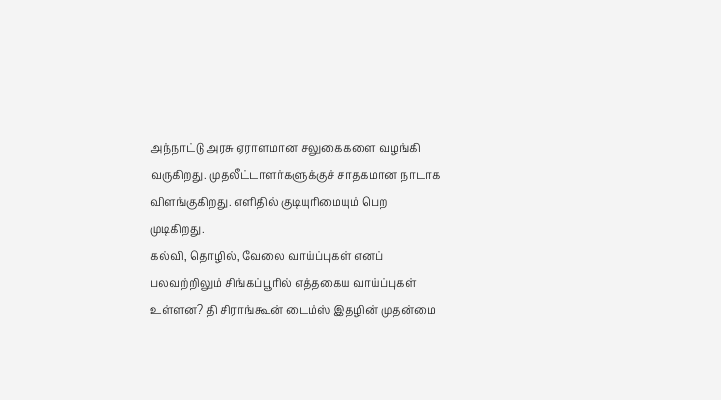அந்நாட்டு அரசு ஏராளமான சலுகைகளை வழங்கி வருகிறது. முதலீட்டாளர்களுக்குச் சாதகமான நாடாக விளங்குகிறது. எளிதில் குடியுரிமையும் பெற முடிகிறது.
கல்வி, தொழில், வேலை வாய்ப்புகள் எனப் பலவற்றிலும் சிங்கப்பூரில் எத்தகைய வாய்ப்புகள் உள்ளன? தி சிராங்கூன் டைம்ஸ் இதழின் முதன்மை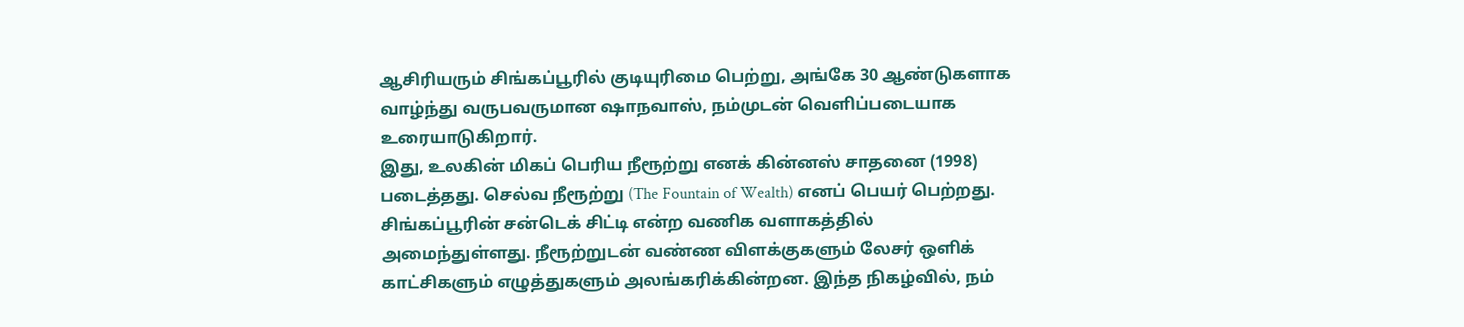ஆசிரியரும் சிங்கப்பூரில் குடியுரிமை பெற்று, அங்கே 30 ஆண்டுகளாக வாழ்ந்து வருபவருமான ஷாநவாஸ், நம்முடன் வெளிப்படையாக உரையாடுகிறார்.
இது, உலகின் மிகப் பெரிய நீரூற்று எனக் கின்னஸ் சாதனை (1998) படைத்தது. செல்வ நீரூற்று (The Fountain of Wealth) எனப் பெயர் பெற்றது. சிங்கப்பூரின் சன்டெக் சிட்டி என்ற வணிக வளாகத்தில் அமைந்துள்ளது. நீரூற்றுடன் வண்ண விளக்குகளும் லேசர் ஒளிக் காட்சிகளும் எழுத்துகளும் அலங்கரிக்கின்றன. இந்த நிகழ்வில், நம்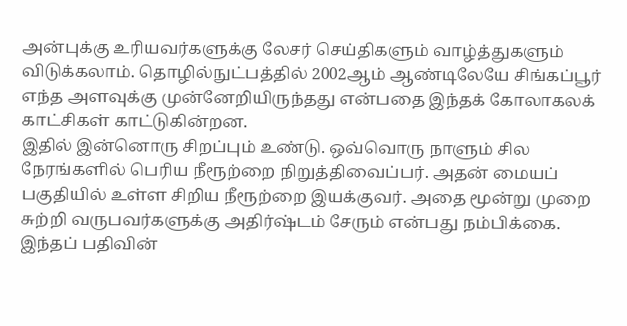அன்புக்கு உரியவர்களுக்கு லேசர் செய்திகளும் வாழ்த்துகளும் விடுக்கலாம். தொழில்நுட்பத்தில் 2002ஆம் ஆண்டிலேயே சிங்கப்பூர் எந்த அளவுக்கு முன்னேறியிருந்தது என்பதை இந்தக் கோலாகலக் காட்சிகள் காட்டுகின்றன.
இதில் இன்னொரு சிறப்பும் உண்டு. ஒவ்வொரு நாளும் சில நேரங்களில் பெரிய நீரூற்றை நிறுத்திவைப்பர். அதன் மையப் பகுதியில் உள்ள சிறிய நீரூற்றை இயக்குவர். அதை மூன்று முறை சுற்றி வருபவர்களுக்கு அதிர்ஷ்டம் சேரும் என்பது நம்பிக்கை. இந்தப் பதிவின்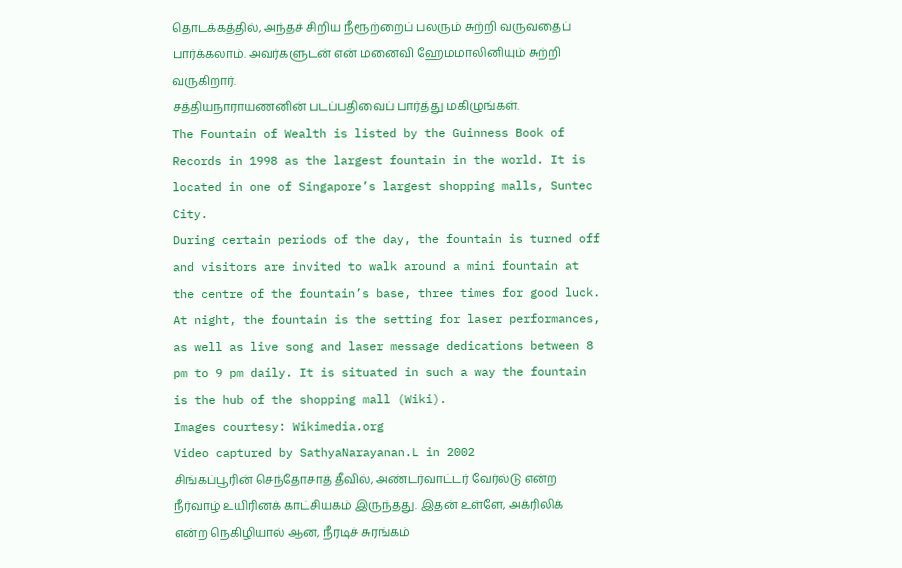தொடக்கத்தில், அந்தச் சிறிய நீரூற்றைப் பலரும் சுற்றி வருவதைப் பார்க்கலாம். அவர்களுடன் என் மனைவி ஹேமமாலினியும் சுற்றி வருகிறார்.
சத்தியநாராயணனின் படப்பதிவைப் பார்த்து மகிழுங்கள்.
The Fountain of Wealth is listed by the Guinness Book of Records in 1998 as the largest fountain in the world. It is located in one of Singapore’s largest shopping malls, Suntec City.
During certain periods of the day, the fountain is turned off and visitors are invited to walk around a mini fountain at the centre of the fountain’s base, three times for good luck. At night, the fountain is the setting for laser performances, as well as live song and laser message dedications between 8 pm to 9 pm daily. It is situated in such a way the fountain is the hub of the shopping mall (Wiki).
Images courtesy: Wikimedia.org
Video captured by SathyaNarayanan.L in 2002
சிங்கப்பூரின் செந்தோசாத் தீவில், அண்டர்வாட்டர் வேர்ல்டு என்ற நீர்வாழ் உயிரினக் காட்சியகம் இருந்தது. இதன் உள்ளே, அக்ரிலிக் என்ற நெகிழியால் ஆன, நீரடிச் சுரங்கம்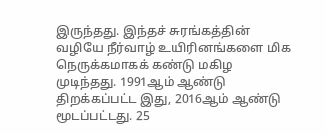இருந்தது. இந்தச் சுரங்கத்தின் வழியே நீர்வாழ் உயிரினங்களை மிக நெருக்கமாகக் கண்டு மகிழ முடிந்தது. 1991ஆம் ஆண்டு திறக்கப்பட்ட இது, 2016ஆம் ஆண்டு மூடப்பட்டது. 25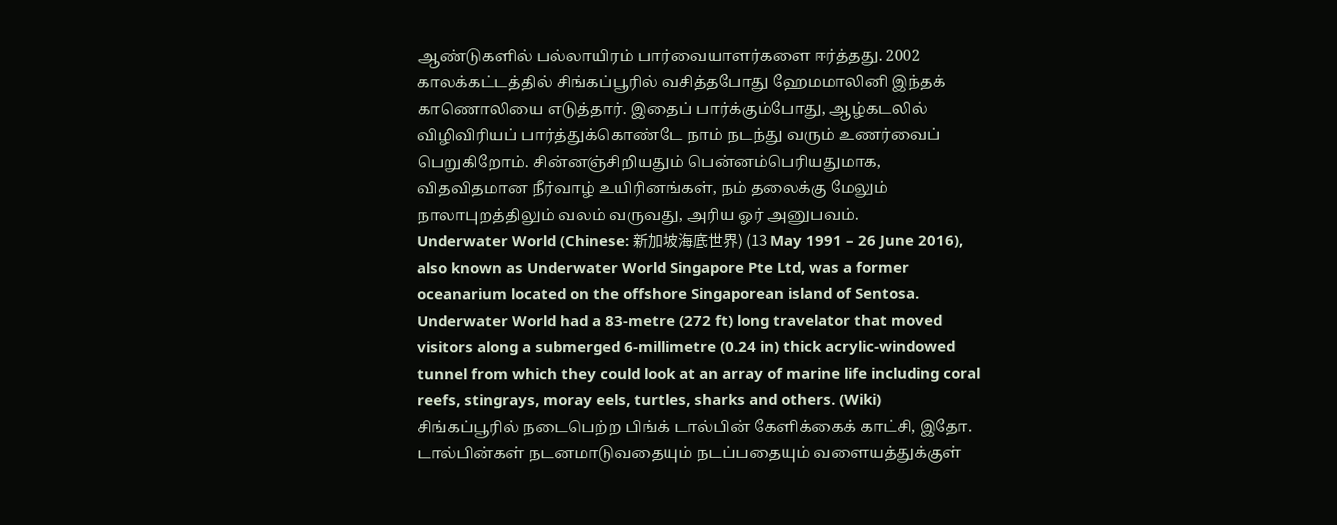ஆண்டுகளில் பல்லாயிரம் பார்வையாளர்களை ஈர்த்தது. 2002 காலக்கட்டத்தில் சிங்கப்பூரில் வசித்தபோது ஹேமமாலினி இந்தக் காணொலியை எடுத்தார். இதைப் பார்க்கும்போது, ஆழ்கடலில் விழிவிரியப் பார்த்துக்கொண்டே நாம் நடந்து வரும் உணர்வைப் பெறுகிறோம். சின்னஞ்சிறியதும் பென்னம்பெரியதுமாக, விதவிதமான நீர்வாழ் உயிரினங்கள், நம் தலைக்கு மேலும் நாலாபுறத்திலும் வலம் வருவது, அரிய ஓர் அனுபவம்.
Underwater World (Chinese: 新加坡海底世界) (13 May 1991 – 26 June 2016), also known as Underwater World Singapore Pte Ltd, was a former oceanarium located on the offshore Singaporean island of Sentosa. Underwater World had a 83-metre (272 ft) long travelator that moved visitors along a submerged 6-millimetre (0.24 in) thick acrylic-windowed tunnel from which they could look at an array of marine life including coral reefs, stingrays, moray eels, turtles, sharks and others. (Wiki)
சிங்கப்பூரில் நடைபெற்ற பிங்க் டால்பின் கேளிக்கைக் காட்சி, இதோ. டால்பின்கள் நடனமாடுவதையும் நடப்பதையும் வளையத்துக்குள்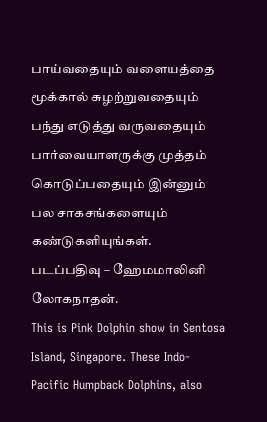பாய்வதையும் வளையத்தை மூக்கால் சுழற்றுவதையும் பந்து எடுத்து வருவதையும் பார்வையாளருக்கு முத்தம் கொடுப்பதையும் இன்னும் பல சாகசங்களையும் கண்டுகளியுங்கள்.
படப்பதிவு – ஹேமமாலினி லோகநாதன்.
This is Pink Dolphin show in Sentosa Island, Singapore. These Indo-Pacific Humpback Dolphins, also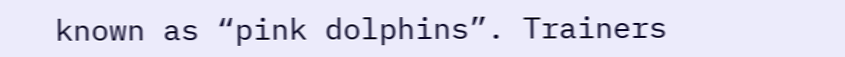known as “pink dolphins”. Trainers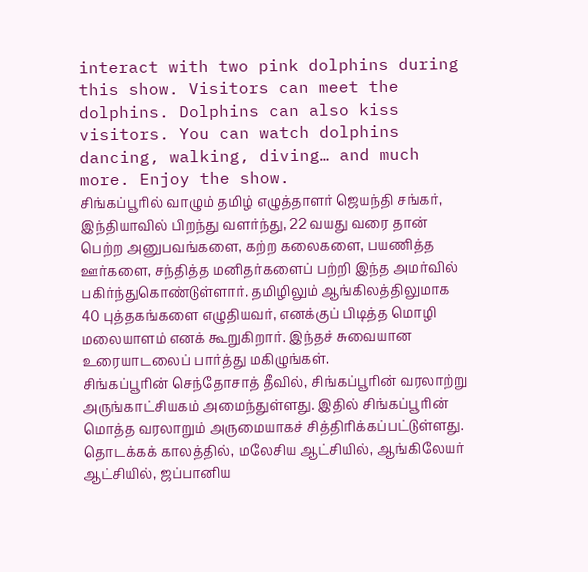interact with two pink dolphins during this show. Visitors can meet the dolphins. Dolphins can also kiss visitors. You can watch dolphins dancing, walking, diving… and much more. Enjoy the show.
சிங்கப்பூரில் வாழும் தமிழ் எழுத்தாளர் ஜெயந்தி சங்கர், இந்தியாவில் பிறந்து வளர்ந்து, 22 வயது வரை தான் பெற்ற அனுபவங்களை, கற்ற கலைகளை, பயணித்த ஊர்களை, சந்தித்த மனிதர்களைப் பற்றி இந்த அமர்வில் பகிர்ந்துகொண்டுள்ளார். தமிழிலும் ஆங்கிலத்திலுமாக 40 புத்தகங்களை எழுதியவர், எனக்குப் பிடித்த மொழி மலையாளம் எனக் கூறுகிறார். இந்தச் சுவையான உரையாடலைப் பார்த்து மகிழுங்கள்.
சிங்கப்பூரின் செந்தோசாத் தீவில், சிங்கப்பூரின் வரலாற்று அருங்காட்சியகம் அமைந்துள்ளது. இதில் சிங்கப்பூரின் மொத்த வரலாறும் அருமையாகச் சித்திரிக்கப்பட்டுள்ளது. தொடக்கக் காலத்தில், மலேசிய ஆட்சியில், ஆங்கிலேயர் ஆட்சியில், ஜப்பானிய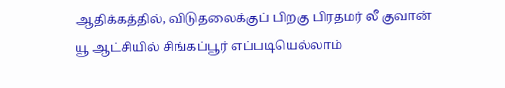ஆதிக்கத்தில், விடுதலைக்குப் பிறகு பிரதமர் லீ குவான் யூ ஆட்சியில் சிங்கப்பூர் எப்படியெல்லாம்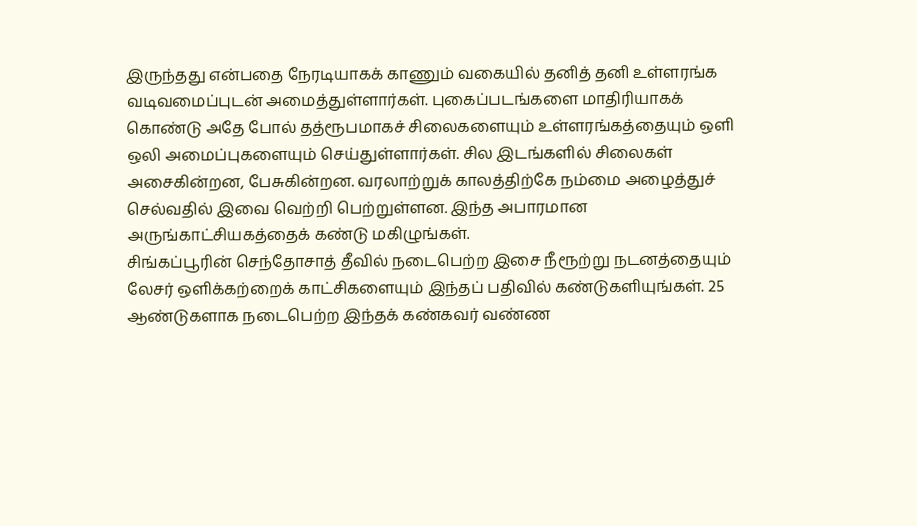இருந்தது என்பதை நேரடியாகக் காணும் வகையில் தனித் தனி உள்ளரங்க வடிவமைப்புடன் அமைத்துள்ளார்கள். புகைப்படங்களை மாதிரியாகக் கொண்டு அதே போல் தத்ரூபமாகச் சிலைகளையும் உள்ளரங்கத்தையும் ஒளி ஒலி அமைப்புகளையும் செய்துள்ளார்கள். சில இடங்களில் சிலைகள் அசைகின்றன, பேசுகின்றன. வரலாற்றுக் காலத்திற்கே நம்மை அழைத்துச் செல்வதில் இவை வெற்றி பெற்றுள்ளன. இந்த அபாரமான அருங்காட்சியகத்தைக் கண்டு மகிழுங்கள்.
சிங்கப்பூரின் செந்தோசாத் தீவில் நடைபெற்ற இசை நீரூற்று நடனத்தையும் லேசர் ஒளிக்கற்றைக் காட்சிகளையும் இந்தப் பதிவில் கண்டுகளியுங்கள். 25 ஆண்டுகளாக நடைபெற்ற இந்தக் கண்கவர் வண்ண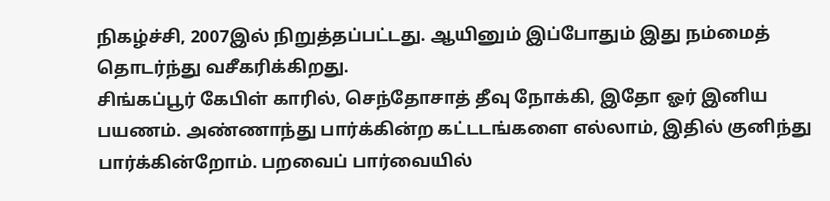நிகழ்ச்சி, 2007இல் நிறுத்தப்பட்டது. ஆயினும் இப்போதும் இது நம்மைத் தொடர்ந்து வசீகரிக்கிறது.
சிங்கப்பூர் கேபிள் காரில், செந்தோசாத் தீவு நோக்கி, இதோ ஓர் இனிய பயணம். அண்ணாந்து பார்க்கின்ற கட்டடங்களை எல்லாம், இதில் குனிந்து பார்க்கின்றோம். பறவைப் பார்வையில்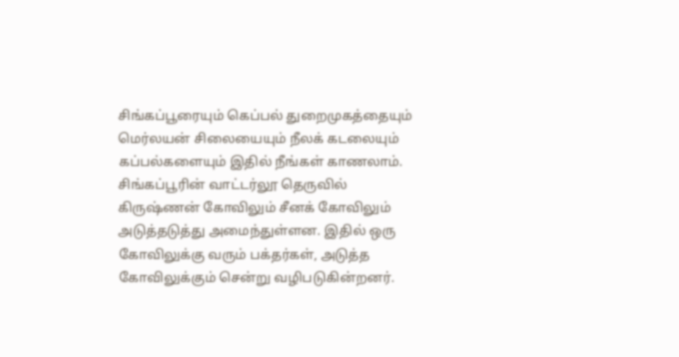சிங்கப்பூரையும் கெப்பல் துறைமுகத்தையும் மெர்லயன் சிலையையும் நீலக் கடலையும் கப்பல்களையும் இதில் நீங்கள் காணலாம்.
சிங்கப்பூரின் வாட்டர்லூ தெருவில் கிருஷ்ணன் கோவிலும் சீனக் கோவிலும் அடுத்தடுத்து அமைந்துள்ளன. இதில் ஒரு கோவிலுக்கு வரும் பக்தர்கள், அடுத்த கோவிலுக்கும் சென்று வழிபடுகின்றனர்.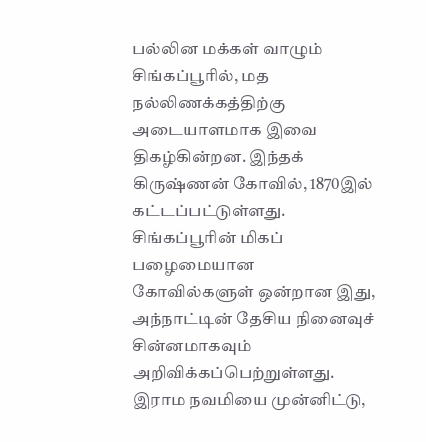பல்லின மக்கள் வாழும் சிங்கப்பூரில், மத நல்லிணக்கத்திற்கு அடையாளமாக இவை திகழ்கின்றன. இந்தக் கிருஷ்ணன் கோவில், 1870இல் கட்டப்பட்டுள்ளது. சிங்கப்பூரின் மிகப் பழைமையான கோவில்களுள் ஒன்றான இது, அந்நாட்டின் தேசிய நினைவுச் சின்னமாகவும் அறிவிக்கப்பெற்றுள்ளது. இராம நவமியை முன்னிட்டு,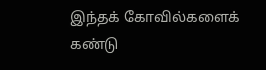இந்தக் கோவில்களைக் கண்டு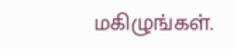மகிழுங்கள்.